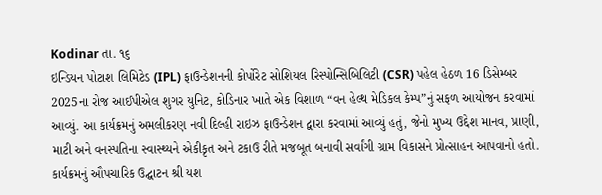Kodinar તા. ૧૬
ઇન્ડિયન પોટાશ લિમિટેડ (IPL) ફાઉન્ડેશનની કોર્પોરેટ સોશિયલ રિસ્પોન્સિબિલિટી (CSR) પહેલ હેઠળ 16 ડિસેમ્બર 2025ના રોજ આઈપીએલ શુગર યુનિટ, કોડિનાર ખાતે એક વિશાળ “વન હેલ્થ મેડિકલ કેમ્પ”નું સફળ આયોજન કરવામાં આવ્યું. આ કાર્યક્રમનું અમલીકરણ નવી દિલ્હી રાઇઝ ફાઉન્ડેશન દ્વારા કરવામાં આવ્યું હતું, જેનો મુખ્ય ઉદ્દેશ માનવ, પ્રાણી, માટી અને વનસ્પતિના સ્વાસ્થ્યને એકીકૃત અને ટકાઉ રીતે મજબૂત બનાવી સર્વાંગી ગ્રામ વિકાસને પ્રોત્સાહન આપવાનો હતો.
કાર્યક્રમનું ઔપચારિક ઉદ્ઘાટન શ્રી યશ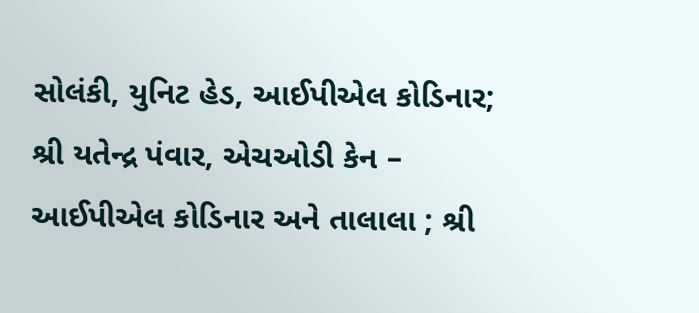સોલંકી, યુનિટ હેડ, આઈપીએલ કોડિનાર; શ્રી યતેન્દ્ર પંવાર, એચઓડી કેન – આઈપીએલ કોડિનાર અને તાલાલા ; શ્રી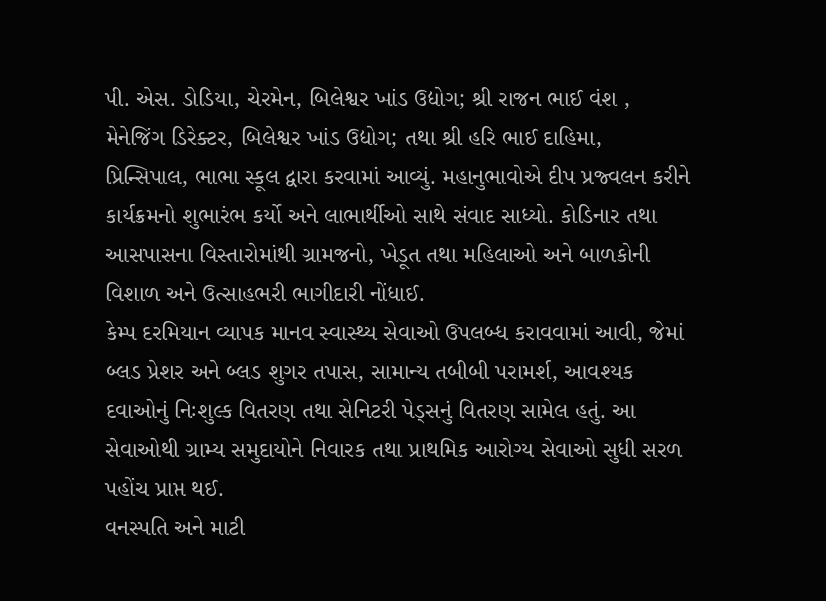પી. એસ. ડોડિયા, ચેરમેન, બિલેશ્વર ખાંડ ઉદ્યોગ; શ્રી રાજન ભાઈ વંશ , મેનેજિંગ ડિરેક્ટર, બિલેશ્વર ખાંડ ઉદ્યોગ; તથા શ્રી હરિ ભાઈ દાહિમા, પ્રિન્સિપાલ, ભાભા સ્કૂલ દ્વારા કરવામાં આવ્યું. મહાનુભાવોએ દીપ પ્રજ્વલન કરીને કાર્યક્રમનો શુભારંભ કર્યો અને લાભાર્થીઓ સાથે સંવાદ સાધ્યો. કોડિનાર તથા આસપાસના વિસ્તારોમાંથી ગ્રામજનો, ખેડૂત તથા મહિલાઓ અને બાળકોની વિશાળ અને ઉત્સાહભરી ભાગીદારી નોંધાઈ.
કેમ્પ દરમિયાન વ્યાપક માનવ સ્વાસ્થ્ય સેવાઓ ઉપલબ્ધ કરાવવામાં આવી, જેમાં બ્લડ પ્રેશર અને બ્લડ શુગર તપાસ, સામાન્ય તબીબી પરામર્શ, આવશ્યક દવાઓનું નિઃશુલ્ક વિતરણ તથા સેનિટરી પેડ્સનું વિતરણ સામેલ હતું. આ સેવાઓથી ગ્રામ્ય સમુદાયોને નિવારક તથા પ્રાથમિક આરોગ્ય સેવાઓ સુધી સરળ પહોંચ પ્રાપ્ત થઈ.
વનસ્પતિ અને માટી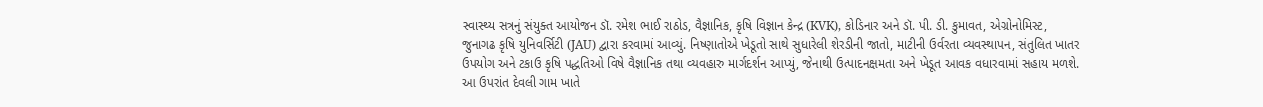સ્વાસ્થ્ય સત્રનું સંયુક્ત આયોજન ડૉ. રમેશ ભાઈ રાઠોડ, વૈજ્ઞાનિક, કૃષિ વિજ્ઞાન કેન્દ્ર (KVK), કોડિનાર અને ડૉ. પી. ડી. કુમાવત, એગ્રોનોમિસ્ટ, જુનાગઢ કૃષિ યુનિવર્સિટી (JAU) દ્વારા કરવામાં આવ્યું. નિષ્ણાતોએ ખેડૂતો સાથે સુધારેલી શેરડીની જાતો, માટીની ઉર્વરતા વ્યવસ્થાપન, સંતુલિત ખાતર ઉપયોગ અને ટકાઉ કૃષિ પદ્ધતિઓ વિષે વૈજ્ઞાનિક તથા વ્યવહારુ માર્ગદર્શન આપ્યું, જેનાથી ઉત્પાદનક્ષમતા અને ખેડૂત આવક વધારવામાં સહાય મળશે.
આ ઉપરાંત દેવલી ગામ ખાતે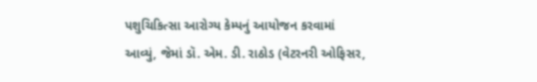પશુચિકિત્સા આરોગ્ય કેમ્પનું આયોજન કરવામાં આવ્યું, જેમાં ડૉ. એમ. ડી. રાઠોડ (વેટરનરી ઓફિસર,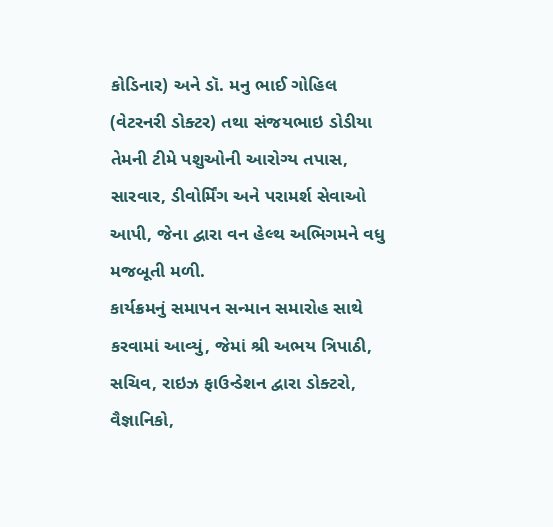કોડિનાર) અને ડૉ. મનુ ભાઈ ગોહિલ (વેટરનરી ડોક્ટર) તથા સંજયભાઇ ડોડીયા તેમની ટીમે પશુઓની આરોગ્ય તપાસ, સારવાર, ડીવોર્મિંગ અને પરામર્શ સેવાઓ આપી, જેના દ્વારા વન હેલ્થ અભિગમને વધુ મજબૂતી મળી.
કાર્યક્રમનું સમાપન સન્માન સમારોહ સાથે કરવામાં આવ્યું, જેમાં શ્રી અભય ત્રિપાઠી, સચિવ, રાઇઝ ફાઉન્ડેશન દ્વારા ડોક્ટરો, વૈજ્ઞાનિકો,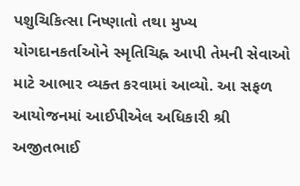પશુચિકિત્સા નિષ્ણાતો તથા મુખ્ય યોગદાનકર્તાઓને સ્મૃતિચિહ્ન આપી તેમની સેવાઓ માટે આભાર વ્યક્ત કરવામાં આવ્યો. આ સફળ આયોજનમાં આઈપીએલ અધિકારી શ્રી અજીતભાઈ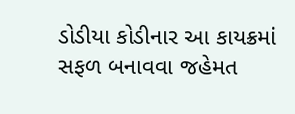ડોડીયા કોડીનાર આ કાયક્રમાં સફળ બનાવવા જહેમત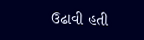ઉઢાવી હતી